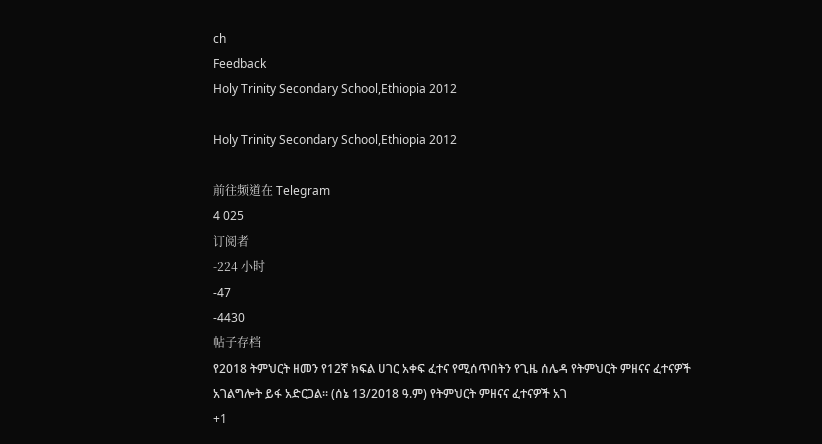ch
Feedback
Holy Trinity Secondary School,Ethiopia 2012

Holy Trinity Secondary School,Ethiopia 2012

前往频道在 Telegram
4 025
订阅者
-224 小时
-47
-4430
帖子存档
የ2018 ትምህርት ዘመን የ12ኛ ክፍል ሀገር አቀፍ ፈተና የሚሰጥበትን የጊዜ ሰሌዳ የትምህርት ምዘናና ፈተናዎች አገልግሎት ይፋ አድርጋል። (ሰኔ 13/2018 ዓ.ም) የትምህርት ምዘናና ፈተናዎች አገ
+1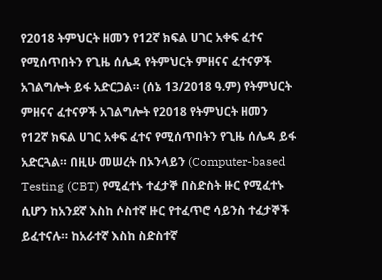የ2018 ትምህርት ዘመን የ12ኛ ክፍል ሀገር አቀፍ ፈተና የሚሰጥበትን የጊዜ ሰሌዳ የትምህርት ምዘናና ፈተናዎች አገልግሎት ይፋ አድርጋል። (ሰኔ 13/2018 ዓ.ም) የትምህርት ምዘናና ፈተናዎች አገልግሎት የ2018 የትምህርት ዘመን የ12ኛ ክፍል ሀገር አቀፍ ፈተና የሚሰጥበትን የጊዜ ሰሌዳ ይፋ አድርጓል። በዚሁ መሠረት በኦንላይን (Computer-based Testing (CBT) የሚፈተኑ ተፈታኞ በስድስት ዙር የሚፈተኑ ሲሆን ከአንደኛ እስከ ሶስተኛ ዙር የተፈጥሮ ሳይንስ ተፈታኞች ይፈተናሉ። ከአራተኛ እስከ ስድስተኛ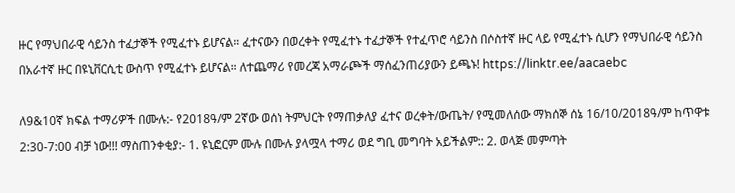ዙር የማህበራዊ ሳይንስ ተፈታኞች የሚፈተኑ ይሆናል። ፈተናውን በወረቀት የሚፈተኑ ተፈታኞች የተፈጥሮ ሳይንስ በሶስተኛ ዙር ላይ የሚፈተኑ ሲሆን የማህበራዊ ሳይንስ በአራተኛ ዙር በዩኒቨርሲቲ ውስጥ የሚፈተኑ ይሆናል። ለተጨማሪ የመረጃ አማራጮች ማሰፈንጠሪያውን ይጫኑ! https://linktr.ee/aacaebc

ለ9&10ኛ ክፍል ተማሪዎች በሙሉ:- የ2018ዓ/ም 2ኛው ወሰነ ትምህርት የማጠቃለያ ፈተና ወረቀት/ውጤት/ የሚመለሰው ማክሰኞ ሰኔ 16/10/2018ዓ/ም ከጥዋቱ 2:30-7:00 ብቻ ነው!!! ማስጠንቀቂያ:- 1. ዩኒፎርም ሙሉ በሙሉ ያላሟላ ተማሪ ወደ ግቢ መግባት አይችልም:: 2. ወላጅ መምጣት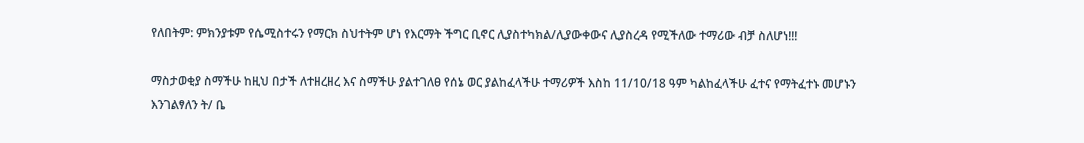የለበትም: ምክንያቱም የሴሚስተሩን የማርክ ስህተትም ሆነ የእርማት ችግር ቢኖር ሊያስተካክል/ሊያውቀውና ሊያስረዳ የሚችለው ተማሪው ብቻ ስለሆነ!!!

ማስታወቂያ ስማችሁ ከዚህ በታች ለተዘረዘረ እና ስማችሁ ያልተገለፀ የሰኔ ወር ያልከፈላችሁ ተማሪዎች እስከ 11/10/18 ዓም ካልከፈላችሁ ፈተና የማትፈተኑ መሆኑን እንገልፃለን ት/ ቤ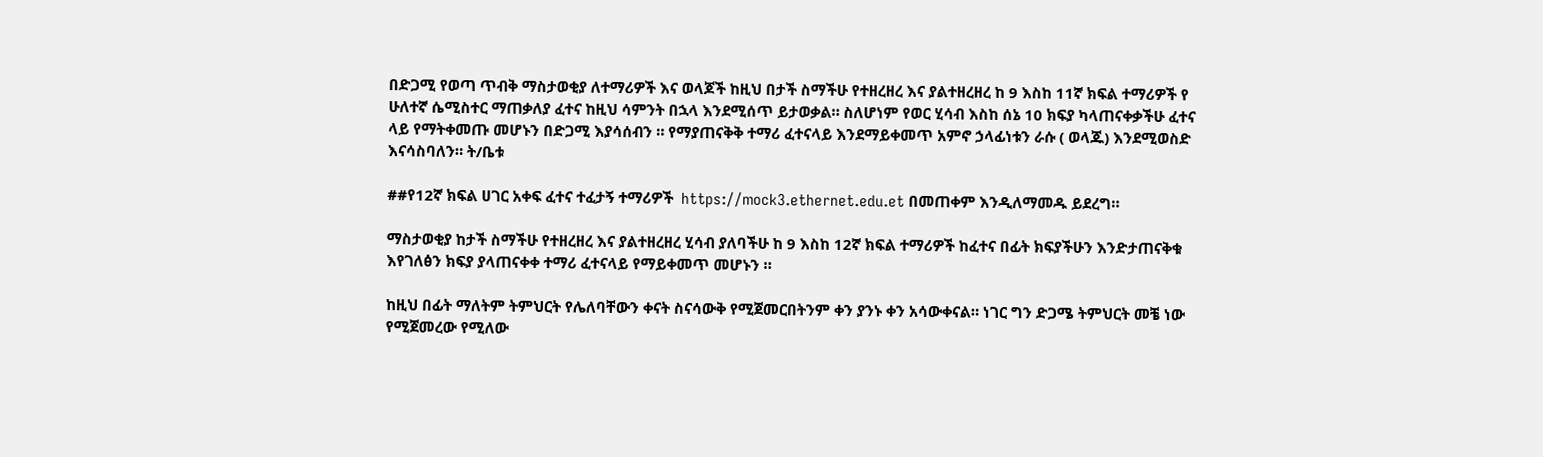በድጋሚ የወጣ ጥብቅ ማስታወቂያ ለተማሪዎች እና ወላጆች ከዚህ በታች ስማችሁ የተዘረዘረ እና ያልተዘረዘረ ከ 9 እስከ 11ኛ ክፍል ተማሪዎች የ ሁለተኛ ሴሚስተር ማጠቃለያ ፈተና ከዚህ ሳምንት በኋላ እንደሚሰጥ ይታወቃል። ስለሆነም የወር ሂሳብ እስከ ሰኔ 10 ክፍያ ካላጠናቀቃችሁ ፈተና ላይ የማትቀመጡ መሆኑን በድጋሚ እያሳሰብን ። የማያጠናቅቅ ተማሪ ፈተናላይ እንደማይቀመጥ አምኖ ኃላፊነቱን ራሱ ( ወላጁ) እንደሚወስድ እናሳስባለን። ት/ቤቱ

##የ12ኛ ክፍል ሀገር አቀፍ ፈተና ተፈታኝ ተማሪዎች  https://mock3.ethernet.edu.et በመጠቀም እንዲለማመዱ ይደረግ።

ማስታወቂያ ከታች ስማችሁ የተዘረዘረ እና ያልተዘረዘረ ሂሳብ ያለባችሁ ከ 9 እስከ 12ኛ ክፍል ተማሪዎች ከፈተና በፊት ክፍያችሁን እንድታጠናቅቁ እየገለፅን ክፍያ ያላጠናቀቀ ተማሪ ፈተናላይ የማይቀመጥ መሆኑን ።

ከዚህ በፊት ማለትም ትምህርት የሌለባቸውን ቀናት ስናሳውቅ የሚጀመርበትንም ቀን ያንኑ ቀን አሳውቀናል። ነገር ግን ድጋሜ ትምህርት መቼ ነው የሚጀመረው የሚለው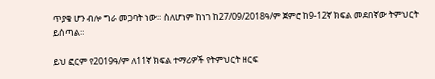ጥያቄ ሆን ብሎ ግራ መጋባት ነው። ስለሆነም ከነገ ከ27/09/2018ዓ/ም ጀምሮ ከ9-12ኛ ክፍል መደበኛው ትምህርት ይሰጣል።

ይህ ፎርም የ2019ዓ/ም ለ11ኛ ክፍል ተማሪዎች የትምህርት ዘርፍ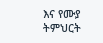እና የሙያ ትምህርት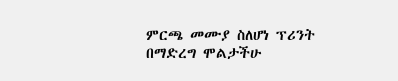ምርጫ መሙያ ስለሆነ ፕሪንት በማድረግ ሞልታችሁ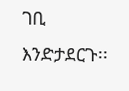ገቢ እንድታደርጉ፡፡